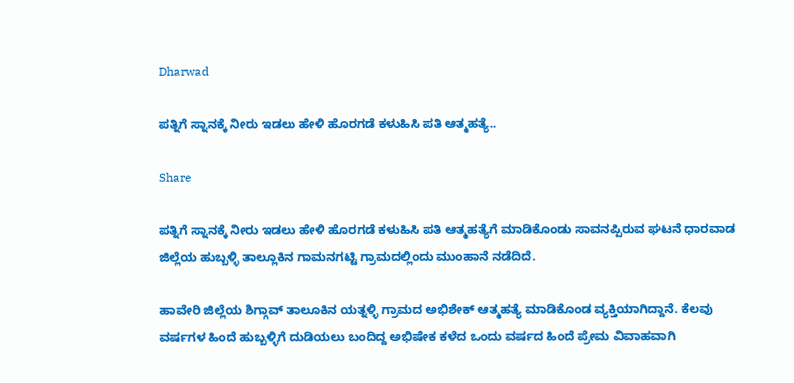Dharwad

ಪತ್ನಿಗೆ ಸ್ನಾನಕ್ಕೆ ನೀರು ಇಡಲು ಹೇಳಿ ಹೊರಗಡೆ ಕಳುಹಿಸಿ ಪತಿ ಆತ್ಮಹತ್ಯೆ..

Share

ಪತ್ನಿಗೆ ಸ್ನಾನಕ್ಕೆ ನೀರು ಇಡಲು ಹೇಳಿ ಹೊರಗಡೆ ಕಳುಹಿಸಿ ಪತಿ ಆತ್ಮಹತ್ಯೆಗೆ ಮಾಡಿಕೊಂಡು ಸಾವನಪ್ಪಿರುವ ಘಟನೆ ಧಾರವಾಡ ಜಿಲ್ಲೆಯ ಹುಬ್ಬಳ್ಳಿ ತಾಲ್ಲೂಕಿನ ಗಾಮನಗಟ್ಟಿ ಗ್ರಾಮದಲ್ಲಿಂದು ಮುಂಹಾನೆ ನಡೆದಿದೆ.

ಹಾವೇರಿ ಜಿಲ್ಲೆಯ ಶಿಗ್ಗಾವ್ ತಾಲೂಕಿನ ಯತ್ನಳ್ಳಿ ಗ್ರಾಮದ ಅಭಿಶೇಕ್ ಆತ್ಮಹತ್ಯೆ ಮಾಡಿಕೊಂಡ ವ್ಯಕ್ತಿಯಾಗಿದ್ದಾನೆ. ಕೆಲವು ವರ್ಷಗಳ ಹಿಂದೆ ಹುಬ್ಬಳ್ಳಿಗೆ ದುಡಿಯಲು ಬಂದಿದ್ದ ಅಭಿಷೇಕ ಕಳೆದ ಒಂದು ವರ್ಷದ ಹಿಂದೆ ಪ್ರೇಮ ವಿವಾಹವಾಗಿ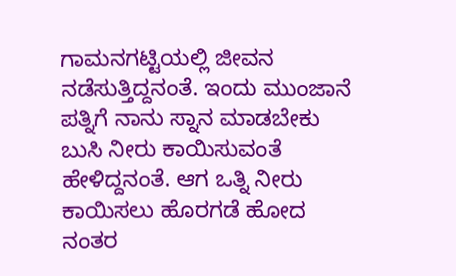ಗಾಮನಗಟ್ಟಿಯಲ್ಲಿ ಜೀವನ ನಡೆಸುತ್ತಿದ್ದನಂತೆ. ಇಂದು ಮುಂಜಾನೆ ಪತ್ನಿಗೆ ನಾನು ಸ್ನಾನ ಮಾಡಬೇಕು ಬುಸಿ ನೀರು ಕಾಯಿಸುವಂತೆ ಹೇಳಿದ್ದನಂತೆ. ಆಗ ಒತ್ನಿ ನೀರು ಕಾಯಿಸಲು ಹೊರಗಡೆ ಹೋದ ನಂತರ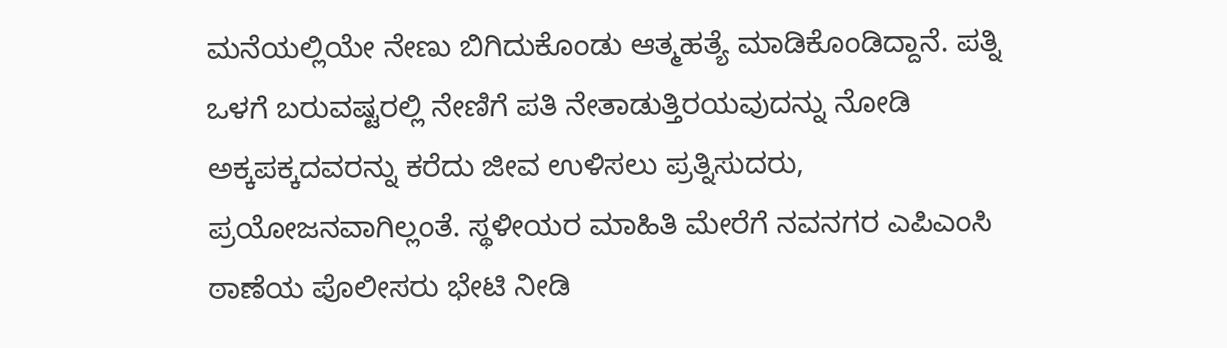ಮನೆಯಲ್ಲಿಯೇ ನೇಣು ಬಿಗಿದುಕೊಂಡು ಆತ್ಮಹತ್ಯೆ ಮಾಡಿಕೊಂಡಿದ್ದಾನೆ. ಪತ್ನಿ ಒಳಗೆ ಬರುವಷ್ಟರಲ್ಲಿ ನೇಣಿಗೆ ಪತಿ ನೇತಾಡುತ್ತಿರಯವುದನ್ನು ನೋಡಿ ಅಕ್ಕಪಕ್ಕದವರನ್ನು ಕರೆದು ಜೀವ ಉಳಿಸಲು ಪ್ರತ್ನಿಸುದರು, ಪ್ರಯೋಜನವಾಗಿಲ್ಲಂತೆ. ಸ್ಥಳೀಯರ ಮಾಹಿತಿ ಮೇರೆಗೆ ನವನಗರ ಎಪಿಎಂಸಿ ಠಾಣೆಯ ಪೊಲೀಸರು ಭೇಟಿ ನೀಡಿ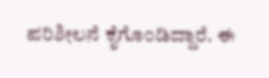ಪರಿಶೀಲನೆ ಕೈಗೊಂಡಿದ್ದಾರೆ. ಈ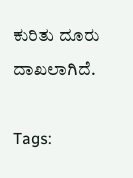ಕುರಿತು ದೂರು ದಾಖಲಾಗಿದೆ.

Tags: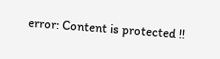error: Content is protected !!